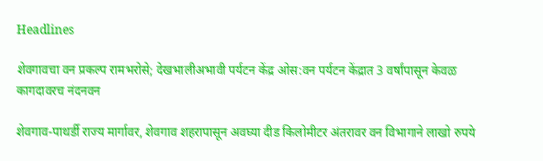Headlines

शेवगावचा वन प्रकल्प रामभरोसे; देखभालीअभावी पर्यटन केंद्र ओस:वन पर्यटन केंद्रात 3 वर्षांपासून केवळ कागदावरच नंदनवन

शेवगाव-पाथर्डी राज्य मार्गावर, शेवगाव शहरापासून अवघ्या दीड किलोमीटर अंतरावर वन विभागाने लाखो रुपये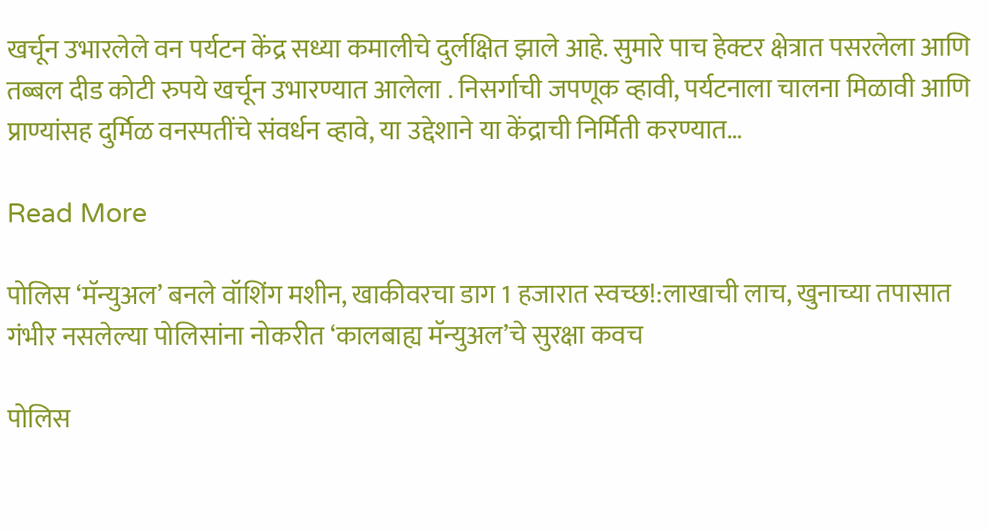खर्चून उभारलेले वन पर्यटन केंद्र सध्या कमालीचे दुर्लक्षित झाले आहे. सुमारे पाच हेक्टर क्षेत्रात पसरलेला आणि तब्बल दीड कोटी रुपये खर्चून उभारण्यात आलेला . निसर्गाची जपणूक व्हावी, पर्यटनाला चालना मिळावी आणि प्राण्यांसह दुर्मिळ वनस्पतींचे संवर्धन व्हावे, या उद्देशाने या केंद्राची निर्मिती करण्यात…

Read More

पोलिस ‘मॅन्युअल’ बनले वॉशिंग मशीन, खाकीवरचा डाग 1 हजारात स्वच्छ!:लाखाची लाच, खुनाच्या तपासात गंभीर नसलेल्या पोलिसांना नोकरीत ‘कालबाह्य मॅन्युअल’चे सुरक्षा कवच

पोलिस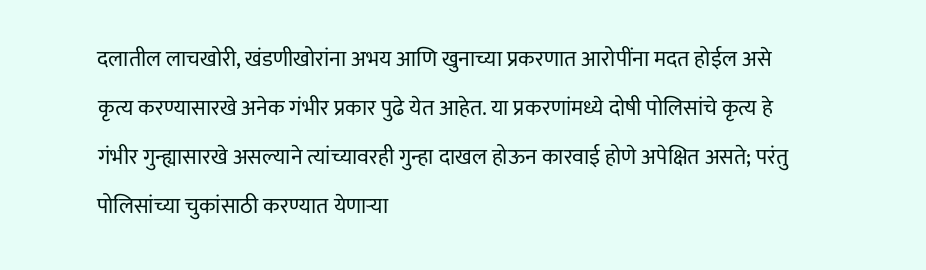दलातील लाचखोरी, खंडणीखोरांना अभय आणि खुनाच्या प्रकरणात आरोपींना मदत होईल असे कृत्य करण्यासारखे अनेक गंभीर प्रकार पुढे येत आहेत. या प्रकरणांमध्ये दोषी पोलिसांचे कृत्य हे गंभीर गुन्ह्यासारखे असल्याने त्यांच्यावरही गुन्हा दाखल होऊन कारवाई होणे अपेक्षित असते; परंतु पोलिसांच्या चुकांसाठी करण्यात येणाऱ्या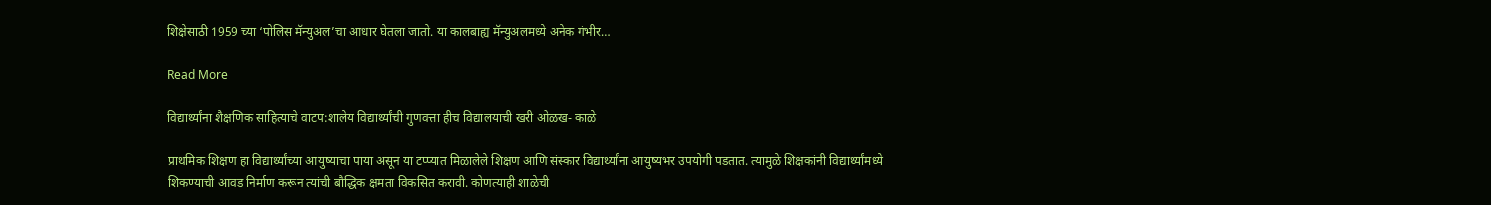शिक्षेसाठी 1959 च्या ‘पोलिस मॅन्युअल’चा आधार घेतला जातो. या कालबाह्य मॅन्युअलमध्ये अनेक गंभीर…

Read More

विद्यार्थ्यांना शैक्षणिक साहित्याचे वाटप:शालेय विद्यार्थ्यांची गुणवत्ता हीच विद्यालयाची खरी ओळख- काळे

प्राथमिक शिक्षण हा विद्यार्थ्यांच्या आयुष्याचा पाया असून या टप्प्यात मिळालेले शिक्षण आणि संस्कार विद्यार्थ्यांना आयुष्यभर उपयोगी पडतात. त्यामुळे शिक्षकांनी विद्यार्थ्यांमध्ये शिकण्याची आवड निर्माण करून त्यांची बौद्धिक क्षमता विकसित करावी. कोणत्याही शाळेची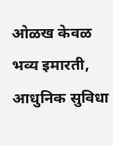ओळख केवळ भव्य इमारती, आधुनिक सुविधा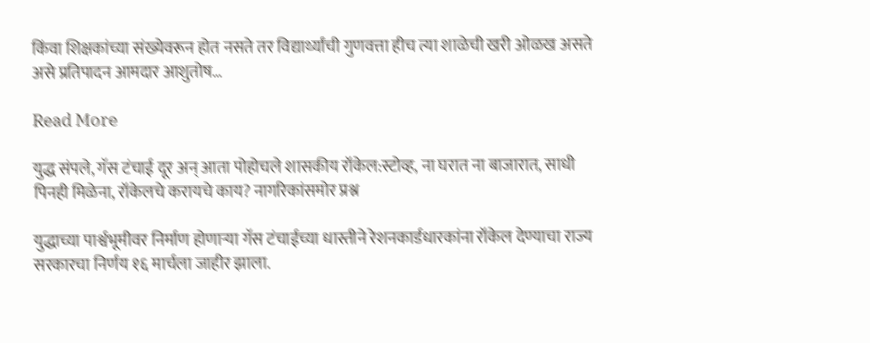किंवा शिक्षकांच्या संख्येवरून होत नसते तर विद्यार्थ्यांची गुणवत्ता हीच त्या शाळेची खरी ओळख असते असे प्रतिपादन आमदार आशुतोष…

Read More

युद्ध संपले, गॅस टंचाई दूर अन् आता पोहोचले शासकीय रॉकेल:स्टोव्ह, ना घरात ना बाजारात, साधी पिनही मिळेना, रॉकेलचे करायचे काय? नागरिकांसमोर प्रश्न

युद्धाच्या पार्श्वभूमीवर निर्माण होणाऱ्या गॅस टंचाईच्या धास्तीने रेशनकार्डधारकांना रॉकेल देण्याचा राज्य सरकारचा निर्णय १६ मार्चला जाहीर झाला.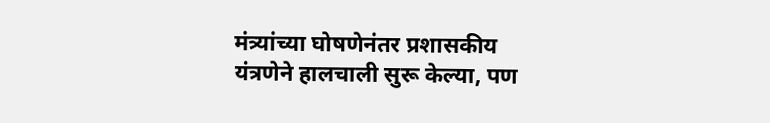मंत्र्यांच्या घोषणेनंतर प्रशासकीय यंत्रणेने हालचाली सुरू केल्या, पण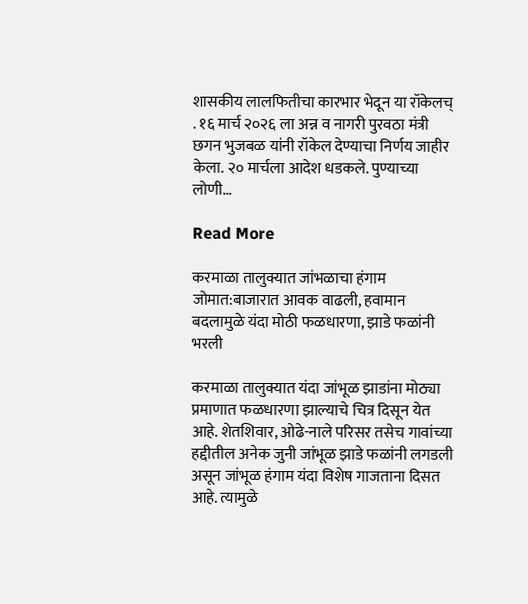शासकीय लालफितीचा कारभार भेदून या रॉकेलच् . १६ मार्च २०२६ ला अन्न व नागरी पुरवठा मंत्री छगन भुजबळ यांनी रॉकेल देण्याचा निर्णय जाहीर केला. २० मार्चला आदेश धडकले. पुण्याच्या लोणी…

Read More

करमाळा तालुक्यात जांभळाचा हंगाम जोमात:बाजारात आवक वाढली, हवामान बदलामुळे यंदा मोठी फळधारणा, झाडे फळांनी भरली

करमाळा तालुक्यात यंदा जांभूळ झाडांना मोठ्या प्रमाणात फळधारणा झाल्याचे चित्र दिसून येत आहे. शेतशिवार, ओढे-नाले परिसर तसेच गावांच्या हद्दीतील अनेक जुनी जांभूळ झाडे फळांनी लगडली असून जांभूळ हंगाम यंदा विशेष गाजताना दिसत आहे. त्यामुळे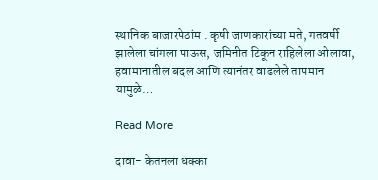स्थानिक बाजारपेठांम . कृषी जाणकारांच्या मते, गतवर्षी झालेला चांगला पाऊस, जमिनीत टिकून राहिलेला ओलावा, हवामानातील बदल आणि त्यानंतर वाढलेले तापमान यामुळे…

Read More

दावा- केतनला धक्का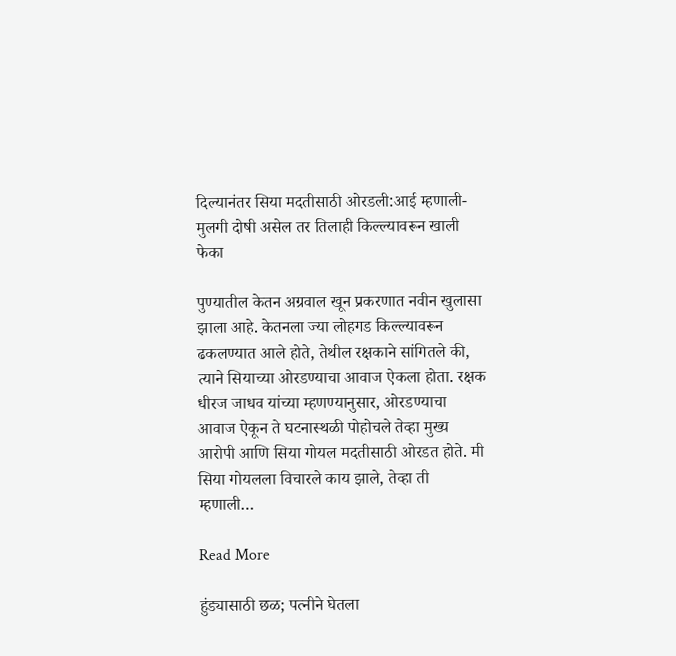दिल्यानंतर सिया मदतीसाठी ओरडली:आई म्हणाली- मुलगी दोषी असेल तर तिलाही किल्ल्यावरून खाली फेका

पुण्यातील केतन अग्रवाल खून प्रकरणात नवीन खुलासा झाला आहे. केतनला ज्या लोहगड किल्ल्यावरून ढकलण्यात आले होते, तेथील रक्षकाने सांगितले की, त्याने सियाच्या ओरडण्याचा आवाज ऐकला होता. रक्षक धीरज जाधव यांच्या म्हणण्यानुसार, ओरडण्याचा आवाज ऐकून ते घटनास्थळी पोहोचले तेव्हा मुख्य आरोपी आणि सिया गोयल मदतीसाठी ओरडत होते. मी सिया गोयलला विचारले काय झाले, तेव्हा ती म्हणाली…

Read More

हुंड्यासाठी छळ; पत्नीने घेतला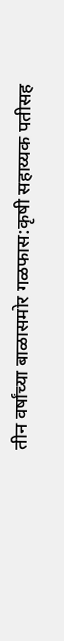तीन वर्षांच्या बाळासमोर गळफास:कृषी सहाय्यक पतीसह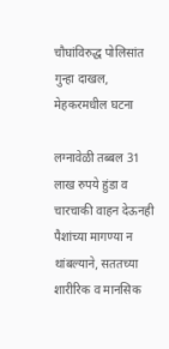चौघांविरुद्ध पोलिसांत गुन्हा दाखल, मेहकरमधील घटना

लग्नावेळी तब्बल 31 लाख रुपये हुंडा व चारचाकी वाहन देऊनही पैशांच्या मागण्या न थांबल्याने, सततच्या शारीरिक व मानसिक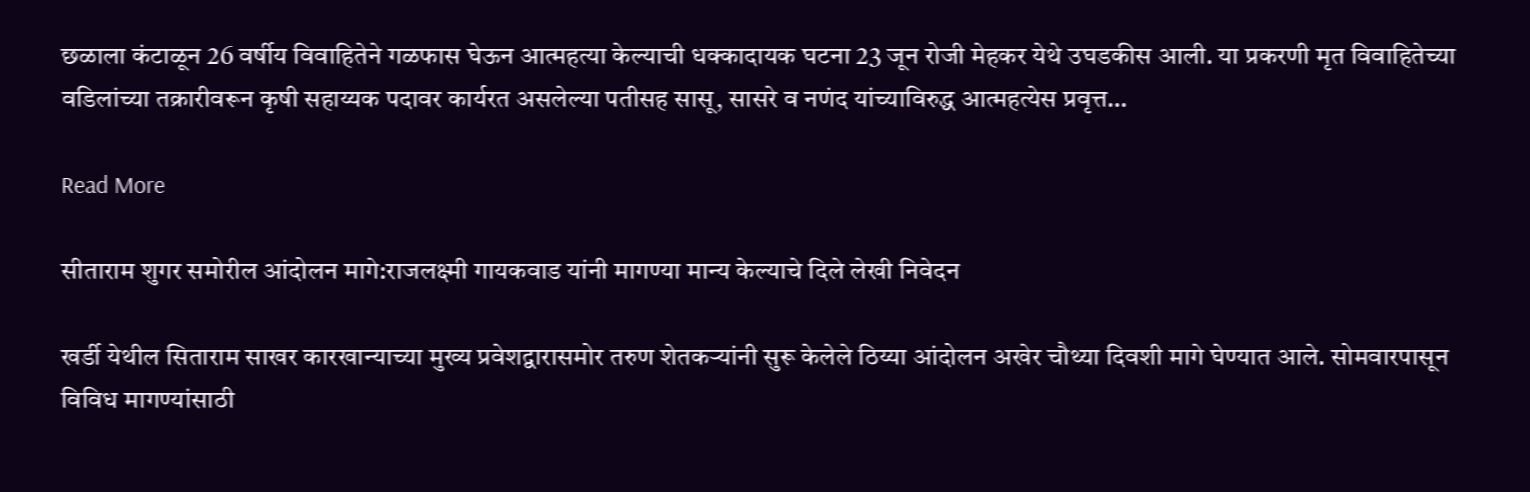छळाला कंटाळून 26 वर्षीय विवाहितेने गळफास घेऊन आत्महत्या केल्याची धक्कादायक घटना 23 जून रोजी मेहकर येथे उघडकीस आली. या प्रकरणी मृत विवाहितेच्या वडिलांच्या तक्रारीवरून कृषी सहाय्यक पदावर कार्यरत असलेल्या पतीसह सासू, सासरे व नणंद यांच्याविरुद्ध आत्महत्येस प्रवृत्त…

Read More

सीताराम शुगर समोरील आंदोलन मागे:राजलक्ष्मी गायकवाड यांनी मागण्या मान्य केल्याचे दिले लेखी निवेदन

खर्डी येथील सिताराम साखर कारखान्याच्या मुख्य प्रवेशद्वारासमोर तरुण शेतकऱ्यांनी सुरू केलेले ठिय्या आंदोलन अखेर चौथ्या दिवशी मागे घेण्यात आले. सोमवारपासून विविध मागण्यांसाठी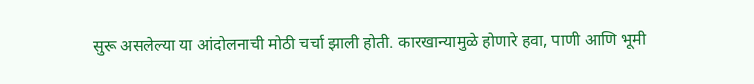सुरू असलेल्या या आंदोलनाची मोठी चर्चा झाली होती. कारखान्यामुळे होणारे हवा, पाणी आणि भूमी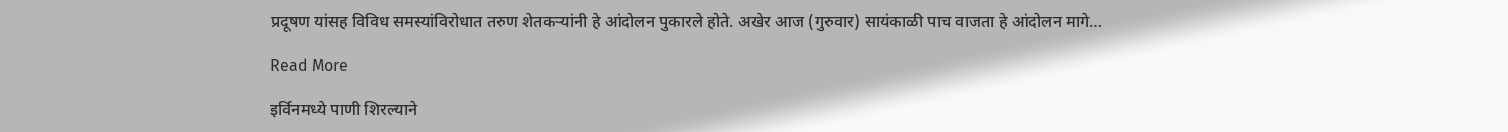प्रदूषण यांसह विविध समस्यांविरोधात तरुण शेतकऱ्यांनी हे आंदोलन पुकारले होते. अखेर आज (गुरुवार) सायंकाळी पाच वाजता हे आंदोलन मागे…

Read More

इर्विनमध्ये पाणी शिरल्याने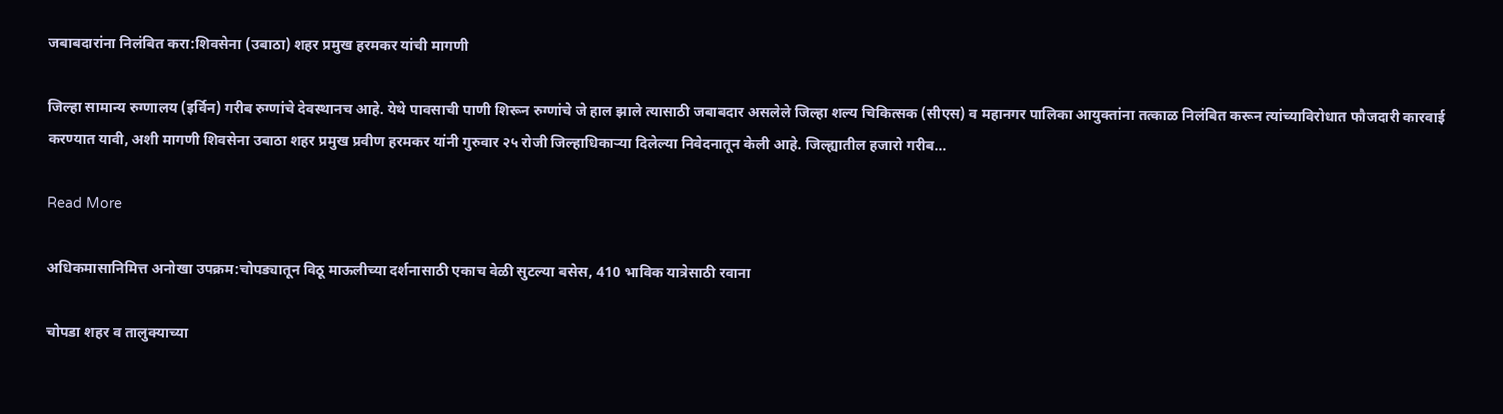जबाबदारांना निलंबित करा:शिवसेना (उबाठा) शहर प्रमुख हरमकर यांची मागणी

जिल्हा सामान्य रुग्णालय (इर्विन) गरीब रुग्णांचे देवस्थानच आहे. येथे पावसाची पाणी शिरून रुग्णांचे जे हाल झाले त्यासाठी जबाबदार असलेले जिल्हा शल्य चिकित्सक (सीएस) व महानगर पालिका आयुक्तांना तत्काळ निलंबित करून त्यांच्याविरोधात फौजदारी कारवाई करण्यात यावी, अशी मागणी शिवसेना उबाठा शहर प्रमुख प्रवीण हरमकर यांनी गुरुवार २५ रोजी जिल्हाधिकाऱ्या दिलेल्या निवेदनातून केली आहे. जिल्ह्यातील हजारो गरीब…

Read More

अधिकमासानिमित्त अनोखा उपक्रम:चोपड्यातून विठू माऊलीच्या दर्शनासाठी एकाच वेळी सुटल्या बसेस, 410 भाविक यात्रेसाठी रवाना

चोपडा शहर व तालुक्याच्या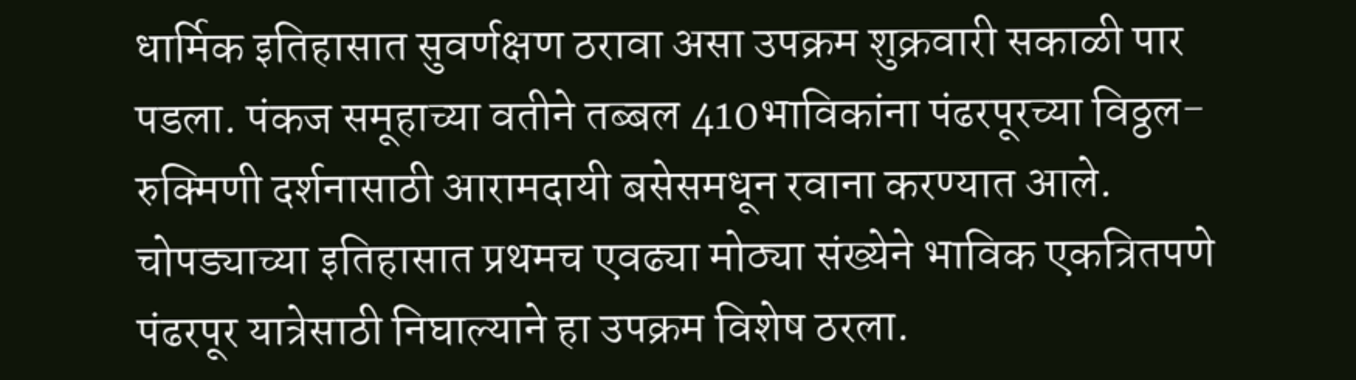धार्मिक इतिहासात सुवर्णक्षण ठरावा असा उपक्रम शुक्रवारी सकाळी पार पडला. पंकज समूहाच्या वतीने तब्बल 410भाविकांना पंढरपूरच्या विठ्ठल-रुक्मिणी दर्शनासाठी आरामदायी बसेसमधून रवाना करण्यात आले. चोपड्याच्या इतिहासात प्रथमच एवढ्या मोठ्या संख्येने भाविक एकत्रितपणे पंढरपूर यात्रेसाठी निघाल्याने हा उपक्रम विशेष ठरला.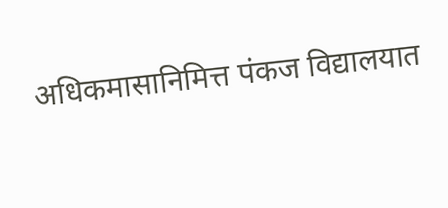अधिकमासानिमित्त पंकज विद्यालयात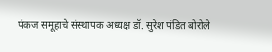पंकज समूहाचे संस्थापक अध्यक्ष डॉ. सुरेश पंडित बोरोले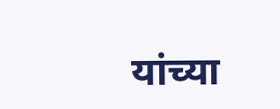यांच्या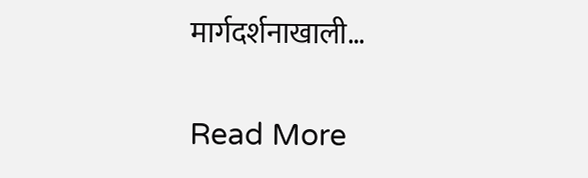मार्गदर्शनाखाली…

Read More